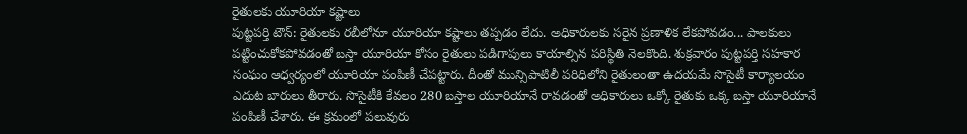రైతులకు యూరియా కష్టాలు
పుట్టపర్తి టౌన్: రైతులకు రబీలోనూ యూరియా కష్టాలు తప్పడం లేదు. అధికారులకు సరైన ప్రణాళిక లేకపోవడం... పాలకులు పట్టించుకోకపోవడంతో బస్తా యూరియా కోసం రైతులు పడిగాపులు కాయాల్సిన పరిస్థితి నెలకొంది. శుక్రవారం పుట్టపర్తి సహకార సంఘం ఆధ్వర్యంలో యూరియా పంపిణీ చేపట్టారు. దీంతో మున్సిపాటిలీ పరిధిలోని రైతులంతా ఉదయమే సొసైటీ కార్యాలయం ఎదుట బారులు తీరారు. సొసైటీకి కేవలం 280 బస్తాల యూరియానే రావడంతో అధికారులు ఒక్కో రైతుకు ఒక్క బస్తా యూరియానే పంపిణీ చేశారు. ఈ క్రమంలో పలువురు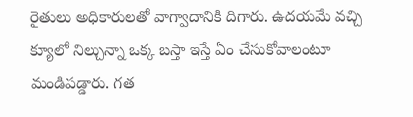రైతులు అధికారులతో వాగ్వాదానికి దిగారు. ఉదయమే వచ్చి క్యూలో నిల్చున్నా ఒక్క బస్తా ఇస్తే ఏం చేసుకోవాలంటూ మండిపడ్డారు. గత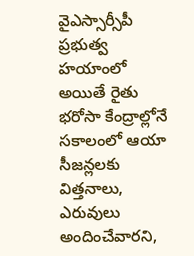వైఎస్సార్సీపీ ప్రభుత్వ హయాంలో అయితే రైతు భరోసా కేంద్రాల్లోనే సకాలంలో ఆయా సీజన్లలకు విత్తనాలు, ఎరువులు అందించేవారని,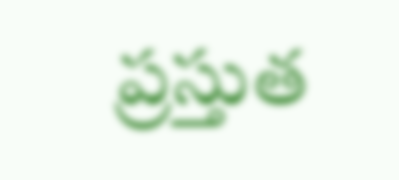ప్రస్తుత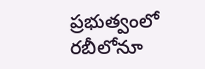ప్రభుత్వంలో రబీలోనూ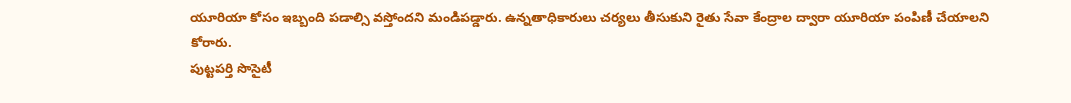యూరియా కోసం ఇబ్బంది పడాల్సి వస్తోందని మండిపడ్డారు. ఉన్నతాధికారులు చర్యలు తీసుకుని రైతు సేవా కేంద్రాల ద్వారా యూరియా పంపిణీ చేయాలని కోరారు.
పుట్టపర్తి సొసైటీ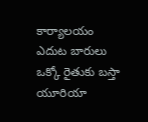కార్యాలయం
ఎదుట బారులు
ఒక్కో రైతుకు బస్తా యూరియా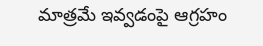మాత్రమే ఇవ్వడంపై ఆగ్రహం